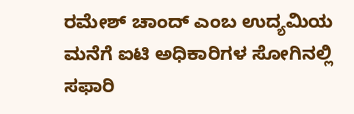ರಮೇಶ್ ಚಾಂದ್ ಎಂಬ ಉದ್ಯಮಿಯ ಮನೆಗೆ ಐಟಿ ಅಧಿಕಾರಿಗಳ ಸೋಗಿನಲ್ಲಿ ಸಫಾರಿ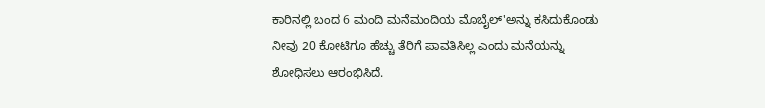ಕಾರಿನಲ್ಲಿ ಬಂದ 6 ಮಂದಿ ಮನೆಮಂದಿಯ ಮೊಬೈಲ್'ಅನ್ನು ಕಸಿದುಕೊಂಡು  ನೀವು 20 ಕೋಟಿಗೂ ಹೆಚ್ಚು ತೆರಿಗೆ ಪಾವತಿಸಿಲ್ಲ ಎಂದು ಮನೆಯನ್ನು ಶೋಧಿಸಲು ಆರಂಭಿಸಿದೆ.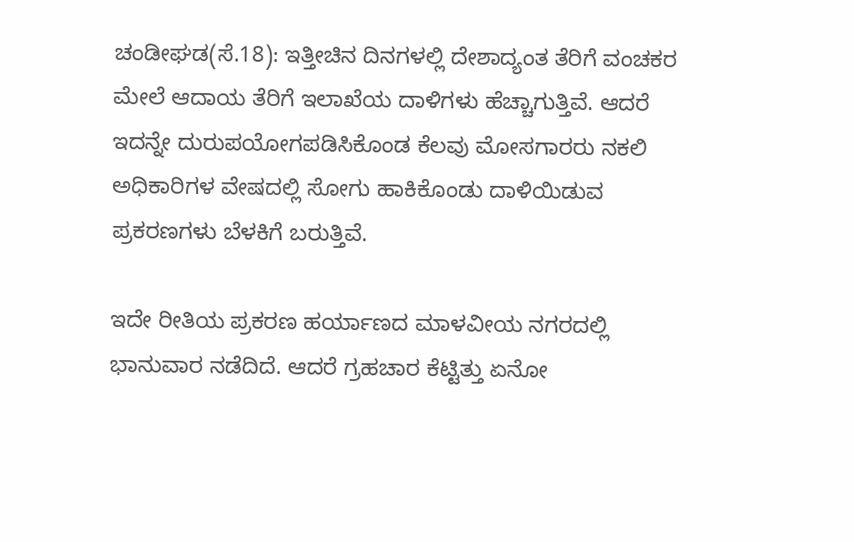ಚಂಡೀಘಡ(ಸೆ.18): ಇತ್ತೀಚಿನ ದಿನಗಳಲ್ಲಿ ದೇಶಾದ್ಯಂತ ತೆರಿಗೆ ವಂಚಕರ ಮೇಲೆ ಆದಾಯ ತೆರಿಗೆ ಇಲಾಖೆಯ ದಾಳಿಗಳು ಹೆಚ್ಚಾಗುತ್ತಿವೆ. ಆದರೆ ಇದನ್ನೇ ದುರುಪಯೋಗಪಡಿಸಿಕೊಂಡ ಕೆಲವು ಮೋಸಗಾರರು ನಕಲಿ ಅಧಿಕಾರಿಗಳ ವೇಷದಲ್ಲಿ ಸೋಗು ಹಾಕಿಕೊಂಡು ದಾಳಿಯಿಡುವ ಪ್ರಕರಣಗಳು ಬೆಳಕಿಗೆ ಬರುತ್ತಿವೆ.

ಇದೇ ರೀತಿಯ ಪ್ರಕರಣ ಹರ್ಯಾಣದ ಮಾಳವೀಯ ನಗರದಲ್ಲಿ ಭಾನುವಾರ ನಡೆದಿದೆ. ಆದರೆ ಗ್ರಹಚಾರ ಕೆಟ್ಟಿತ್ತು ಏನೋ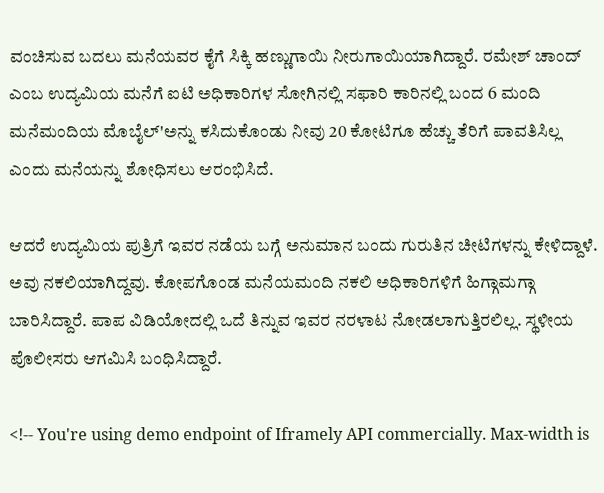ವಂಚಿಸುವ ಬದಲು ಮನೆಯವರ ಕೈಗೆ ಸಿಕ್ಕಿ ಹಣ್ಣುಗಾಯಿ ನೀರುಗಾಯಿಯಾಗಿದ್ದಾರೆ. ರಮೇಶ್ ಚಾಂದ್ ಎಂಬ ಉದ್ಯಮಿಯ ಮನೆಗೆ ಐಟಿ ಅಧಿಕಾರಿಗಳ ಸೋಗಿನಲ್ಲಿ ಸಫಾರಿ ಕಾರಿನಲ್ಲಿ ಬಂದ 6 ಮಂದಿ ಮನೆಮಂದಿಯ ಮೊಬೈಲ್'ಅನ್ನು ಕಸಿದುಕೊಂಡು ನೀವು 20 ಕೋಟಿಗೂ ಹೆಚ್ಚು ತೆರಿಗೆ ಪಾವತಿಸಿಲ್ಲ ಎಂದು ಮನೆಯನ್ನು ಶೋಧಿಸಲು ಆರಂಭಿಸಿದೆ.

ಆದರೆ ಉದ್ಯಮಿಯ ಪುತ್ರಿಗೆ ಇವರ ನಡೆಯ ಬಗ್ಗೆ ಅನುಮಾನ ಬಂದು ಗುರುತಿನ ಚೀಟಿಗಳನ್ನು ಕೇಳಿದ್ದಾಳೆ. ಅವು ನಕಲಿಯಾಗಿದ್ದವು. ಕೋಪಗೊಂಡ ಮನೆಯಮಂದಿ ನಕಲಿ ಅಧಿಕಾರಿಗಳಿಗೆ ಹಿಗ್ಗಾಮಗ್ಗಾ ಬಾರಿಸಿದ್ದಾರೆ. ಪಾಪ ವಿಡಿಯೋದಲ್ಲಿ ಒದೆ ತಿನ್ನುವ ಇವರ ನರಳಾಟ ನೋಡಲಾಗುತ್ತಿರಲಿಲ್ಲ. ಸ್ಥಳೀಯ ಪೊಲೀಸರು ಆಗಮಿಸಿ ಬಂಧಿಸಿದ್ದಾರೆ.

<!-- You're using demo endpoint of Iframely API commercially. Max-width is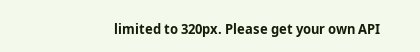limited to 320px. Please get your own API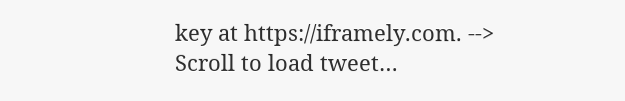key at https://iframely.com. -->
Scroll to load tweet…